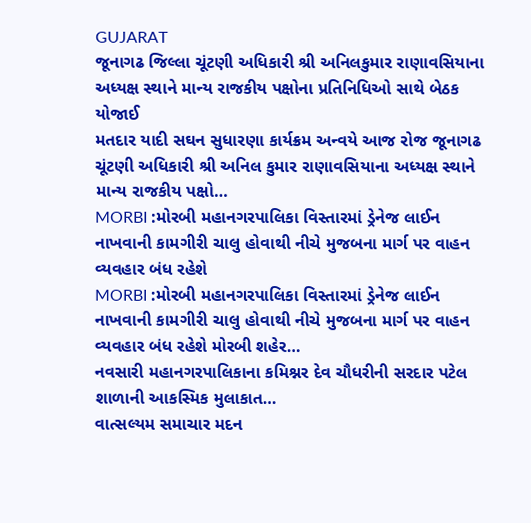GUJARAT
જૂનાગઢ જિલ્લા ચૂંટણી અધિકારી શ્રી અનિલકુમાર રાણાવસિયાના અધ્યક્ષ સ્થાને માન્ય રાજકીય પક્ષોના પ્રતિનિધિઓ સાથે બેઠક યોજાઈ
મતદાર યાદી સઘન સુધારણા કાર્યક્રમ અન્વયે આજ રોજ જૂનાગઢ ચૂંટણી અધિકારી શ્રી અનિલ કુમાર રાણાવસિયાના અધ્યક્ષ સ્થાને માન્ય રાજકીય પક્ષો…
MORBI :મોરબી મહાનગરપાલિકા વિસ્તારમાં ડ્રેનેજ લાઈન નાખવાની કામગીરી ચાલુ હોવાથી નીચે મુજબના માર્ગ પર વાહન વ્યવહાર બંધ રહેશે
MORBI :મોરબી મહાનગરપાલિકા વિસ્તારમાં ડ્રેનેજ લાઈન નાખવાની કામગીરી ચાલુ હોવાથી નીચે મુજબના માર્ગ પર વાહન વ્યવહાર બંધ રહેશે મોરબી શહેર…
નવસારી મહાનગરપાલિકાના કમિશ્નર દેવ ચૌધરીની સરદાર પટેલ શાળાની આકસ્મિક મુલાકાત…
વાત્સલ્યમ સમાચાર મદન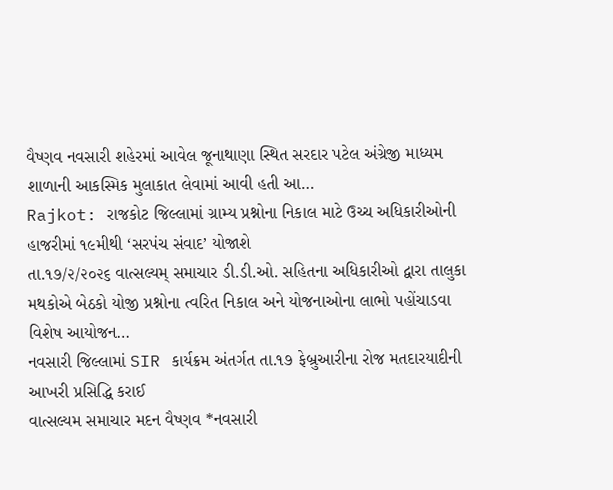વૈષ્ણવ નવસારી શહેરમાં આવેલ જૂનાથાણા સ્થિત સરદાર પટેલ અંગ્રેજી માધ્યમ શાળાની આકસ્મિક મુલાકાત લેવામાં આવી હતી આ…
Rajkot: રાજકોટ જિલ્લામાં ગ્રામ્ય પ્રશ્નોના નિકાલ માટે ઉચ્ચ અધિકારીઓની હાજરીમાં ૧૯મીથી ‘સરપંચ સંવાદ’ યોજાશે
તા.૧૭/૨/૨૦૨૬ વાત્સલ્યમ્ સમાચાર ડી.ડી.ઓ. સહિતના અધિકારીઓ દ્વારા તાલુકા મથકોએ બેઠકો યોજી પ્રશ્નોના ત્વરિત નિકાલ અને યોજનાઓના લાભો પહોંચાડવા વિશેષ આયોજન…
નવસારી જિલ્લામાં SIR કાર્યક્રમ અંતર્ગત તા.૧૭ ફેબ્રુઆરીના રોજ મતદારયાદીની આખરી પ્રસિદ્ધિ કરાઈ
વાત્સલ્યમ સમાચાર મદન વૈષ્ણવ *નવસારી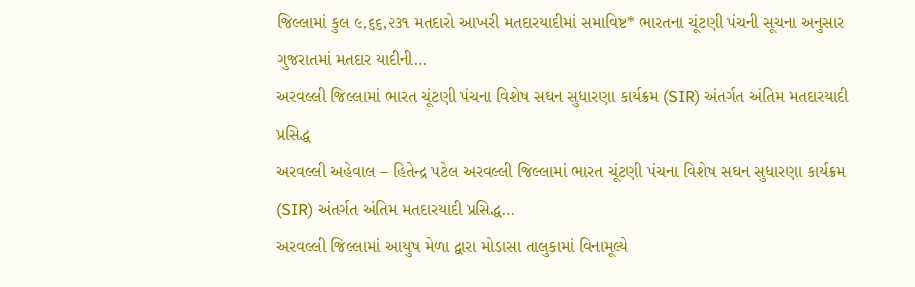જિલ્લામાં કુલ ૯,૬૬,૨૩૧ મતદારો આખરી મતદારયાદીમાં સમાવિષ્ટ* ભારતના ચૂંટણી પંચની સૂચના અનુસાર ગુજરાતમાં મતદાર યાદીની…
અરવલ્લી જિલ્લામાં ભારત ચૂંટણી પંચના વિશેષ સઘન સુધારણા કાર્યક્રમ (SIR) અંતર્ગત અંતિમ મતદારયાદી પ્રસિદ્ધ
અરવલ્લી અહેવાલ – હિતેન્દ્ર પટેલ અરવલ્લી જિલ્લામાં ભારત ચૂંટણી પંચના વિશેષ સઘન સુધારણા કાર્યક્રમ (SIR) અંતર્ગત અંતિમ મતદારયાદી પ્રસિદ્ધ…
અરવલ્લી જિલ્લામાં આયુષ મેળા દ્વારા મોડાસા તાલુકામાં વિનામૂલ્યે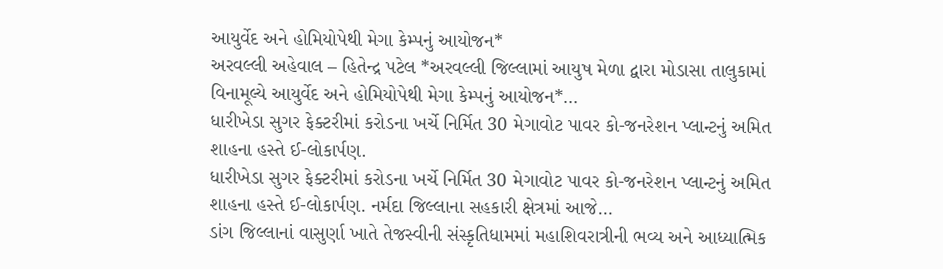આયુર્વેદ અને હોમિયોપેથી મેગા કેમ્પનું આયોજન*
અરવલ્લી અહેવાલ – હિતેન્દ્ર પટેલ *અરવલ્લી જિલ્લામાં આયુષ મેળા દ્વારા મોડાસા તાલુકામાં વિનામૂલ્યે આયુર્વેદ અને હોમિયોપેથી મેગા કેમ્પનું આયોજન*…
ધારીખેડા સુગર ફેક્ટરીમાં કરોડના ખર્ચે નિર્મિત 30 મેગાવોટ પાવર કો-જનરેશન પ્લાન્ટનું અમિત શાહના હસ્તે ઈ-લોકાર્પણ.
ધારીખેડા સુગર ફેક્ટરીમાં કરોડના ખર્ચે નિર્મિત 30 મેગાવોટ પાવર કો-જનરેશન પ્લાન્ટનું અમિત શાહના હસ્તે ઈ-લોકાર્પણ. નર્મદા જિલ્લાના સહકારી ક્ષેત્રમાં આજે…
ડાંગ જિલ્લાનાં વાસુર્ણા ખાતે તેજસ્વીની સંસ્કૃતિધામમાં મહાશિવરાત્રીની ભવ્ય અને આધ્યાત્મિક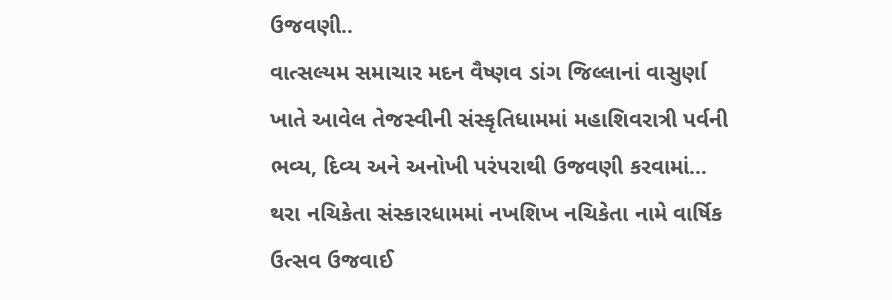ઉજવણી..
વાત્સલ્યમ સમાચાર મદન વૈષ્ણવ ડાંગ જિલ્લાનાં વાસુર્ણા ખાતે આવેલ તેજસ્વીની સંસ્કૃતિધામમાં મહાશિવરાત્રી પર્વની ભવ્ય, દિવ્ય અને અનોખી પરંપરાથી ઉજવણી કરવામાં…
થરા નચિકેતા સંસ્કારધામમાં નખશિખ નચિકેતા નામે વાર્ષિક ઉત્સવ ઉજવાઈ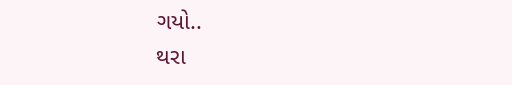ગયો..
થરા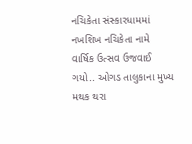નચિકેતા સંસ્કારધામમાં નખશિખ નચિકેતા નામે વાર્ષિક ઉત્સવ ઉજવાઈ ગયો.. ઓગડ તાલુકાના મુખ્ય મથક થરા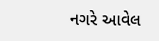નગરે આવેલ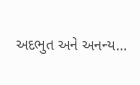અદભુત અને અનન્ય…